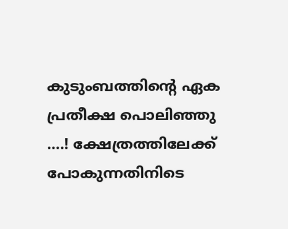കുടുംബത്തിന്റെ ഏക പ്രതീക്ഷ പൊലിഞ്ഞു ….! ക്ഷേത്രത്തിലേക്ക് പോകുന്നതിനിടെ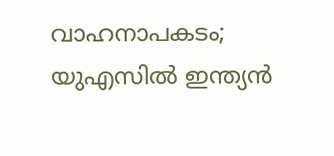വാഹനാപകടം; യുഎസിൽ ഇന്ത്യൻ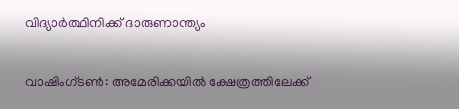വിദ്യാർത്ഥിനിക്ക് ദാരുണാന്ത്യം

വാഷിംഗ്ടൺ: അമേരിക്കയിൽ ക്ഷേത്രത്തിലേക്ക്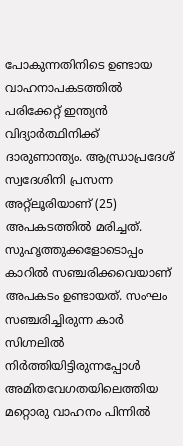പോകുന്നതിനിടെ ഉണ്ടായ വാഹനാപകടത്തിൽ പരിക്കേറ്റ് ഇന്ത്യൻ വിദ്യാർത്ഥിനിക്ക് ദാരുണാന്ത്യം. ആന്ധ്രാപ്രദേശ് സ്വദേശിനി പ്രസന്ന അറ്റ്ലൂരിയാണ് (25) അപകടത്തിൽ മരിച്ചത്. സുഹൃത്തുക്കളോടൊപ്പം കാറിൽ സഞ്ചരിക്കവെയാണ് അപകടം ഉണ്ടായത്. സംഘം സഞ്ചരിച്ചിരുന്ന കാർ സിഗ്നലിൽ നിർത്തിയിട്ടിരുന്നപ്പോൾ അമിതവേഗതയിലെത്തിയ മറ്റൊരു വാഹനം പിന്നിൽ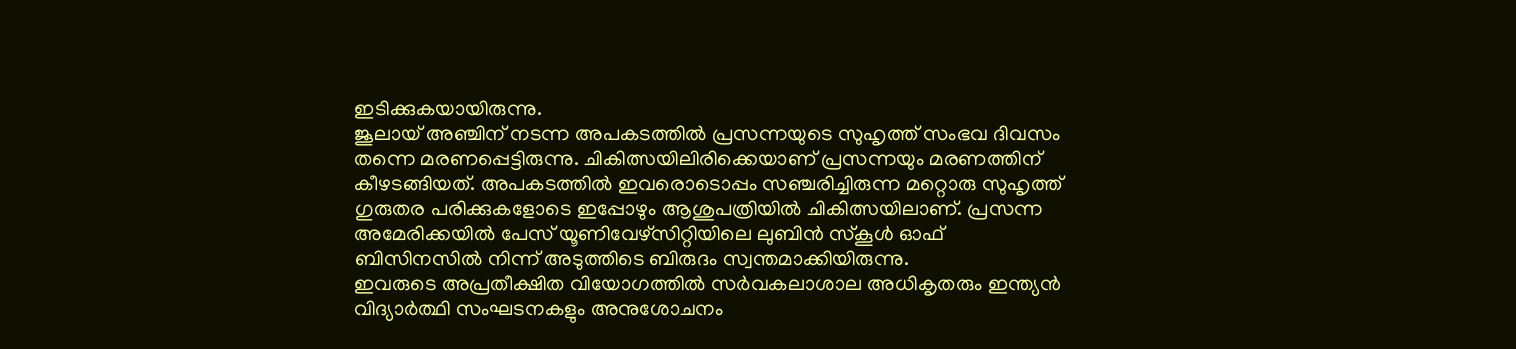ഇടിക്കുകയായിരുന്നു.
ജൂലായ് അഞ്ചിന് നടന്ന അപകടത്തിൽ പ്രസന്നയുടെ സുഹൃത്ത് സംഭവ ദിവസം തന്നെ മരണപ്പെട്ടിരുന്നു. ചികിത്സയിലിരിക്കെയാണ് പ്രസന്നയും മരണത്തിന് കീഴടങ്ങിയത്. അപകടത്തിൽ ഇവരൊടൊപ്പം സഞ്ചരിച്ചിരുന്ന മറ്റൊരു സുഹൃത്ത് ഗുരുതര പരിക്കുകളോടെ ഇപ്പോഴും ആശുപത്രിയിൽ ചികിത്സയിലാണ്. പ്രസന്ന അമേരിക്കയിൽ പേസ് യൂണിവേഴ്സിറ്റിയിലെ ലുബിൻ സ്കൂൾ ഓഫ് ബിസിനസിൽ നിന്ന് അടുത്തിടെ ബിരുദം സ്വന്തമാക്കിയിരുന്നു.
ഇവരുടെ അപ്രതീക്ഷിത വിയോഗത്തിൽ സർവകലാശാല അധികൃതരും ഇന്ത്യൻ വിദ്യാർത്ഥി സംഘടനകളും അനുശോചനം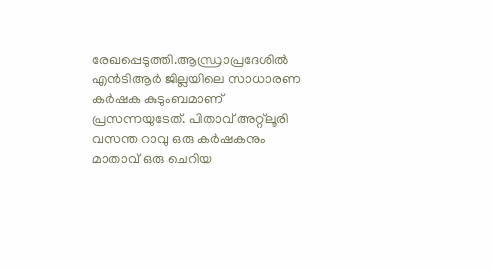രേഖപ്പെടുത്തി.ആന്ധ്രാപ്രദേശിൽ എൻടിആർ ജില്ലയിലെ സാധാരണ കർഷക കുടുംബമാണ് പ്രസന്നയുടേത്. പിതാവ് അറ്റ്ലൂരി വസന്ത റാവു ഒരു കർഷകനും മാതാവ് ഒരു ചെറിയ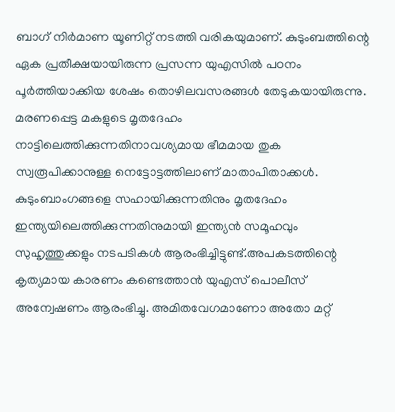ബാഗ് നിർമാണ യൂണിറ്റ് നടത്തി വരികയുമാണ്. കുടുംബത്തിന്റെ ഏക പ്രതീക്ഷയായിരുന്ന പ്രസന്ന യുഎസിൽ പഠനം പൂർത്തിയാക്കിയ ശേഷം തൊഴിലവസരങ്ങൾ തേടുകയായിരുന്നു.
മരണപ്പെട്ട മകളുടെ മൃതദേഹം നാട്ടിലെത്തിക്കുന്നതിനാവശ്യമായ ഭീമമായ തുക സ്വരൂപിക്കാനുള്ള നെട്ടോട്ടത്തിലാണ് മാതാപിതാക്കൾ. കുടുംബാംഗങ്ങളെ സഹായിക്കുന്നതിനും മൃതദേഹം ഇന്ത്യയിലെത്തിക്കുന്നതിനുമായി ഇന്ത്യൻ സമൂഹവും സുഹൃത്തുക്കളും നടപടികൾ ആരംഭിച്ചിട്ടുണ്ട്.അപകടത്തിന്റെ കൃത്യമായ കാരണം കണ്ടെത്താൻ യുഎസ് പൊലീസ് അന്വേഷണം ആരംഭിച്ചു. അമിതവേഗമാണോ അതോ മറ്റ്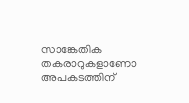സാങ്കേതിക തകരാറുകളാണോ അപകടത്തിന്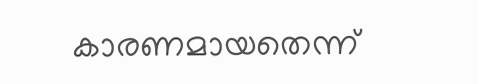കാരണമായതെന്ന്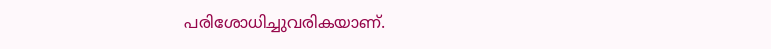പരിശോധിച്ചുവരികയാണ്.